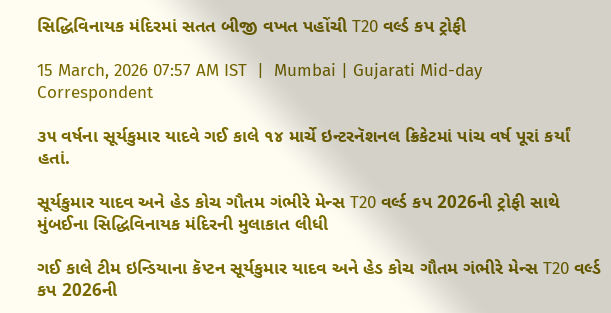સિદ્ધિવિનાયક મંદિરમાં સતત બીજી વખત પહોંચી T20 વર્લ્ડ કપ ટ્રોફી

15 March, 2026 07:57 AM IST  |  Mumbai | Gujarati Mid-day Correspondent

૩૫ વર્ષના સૂર્યકુમાર યાદવે ગઈ કાલે ૧૪ માર્ચે ઇન્ટરનૅશનલ ક્રિકેટમાં પાંચ વર્ષ પૂરાં કર્યાં હતાં.

સૂર્યકુમાર યાદવ અને હેડ કોચ ગૌતમ ગંભીરે મેન્સ T20 વર્લ્ડ કપ 2026ની ટ્રોફી સાથે મુંબઈના સિદ્ધિવિનાયક મંદિરની મુલાકાત લીધી

ગઈ કાલે ટીમ ઇન્ડિયાના કૅપ્ટન સૂર્યકુમાર યાદવ અને હેડ કોચ ગૌતમ ગંભીરે મેન્સ T20 વર્લ્ડ કપ 2026ની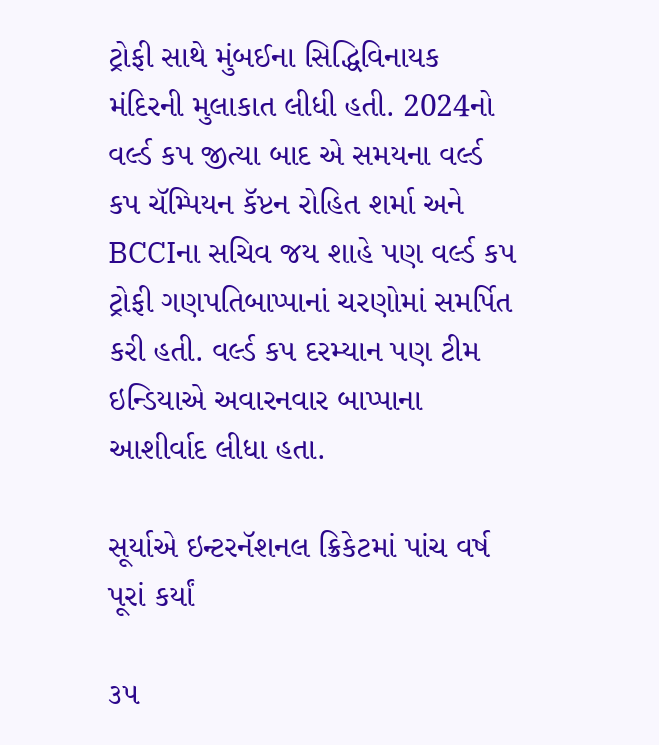ટ્રોફી સાથે મુંબઈના સિદ્ધિવિનાયક મંદિરની મુલાકાત લીધી હતી. 2024નો વર્લ્ડ કપ જીત્યા બાદ એ સમયના વર્લ્ડ કપ ચૅમ્પિયન કૅપ્ટન રોહિત શર્મા અને BCCIના સચિવ જય શાહે પણ વર્લ્ડ કપ ટ્રોફી ગણપતિબાપ્પાનાં ચરણોમાં સમર્પિત કરી હતી. વર્લ્ડ કપ દરમ્યાન પણ ટીમ ઇન્ડિયાએ અવારનવાર બાપ્પાના આશીર્વાદ લીધા હતા.

સૂર્યાએ ઇન્ટરનૅશનલ ક્રિકેટમાં પાંચ વર્ષ પૂરાં કર્યાં

૩૫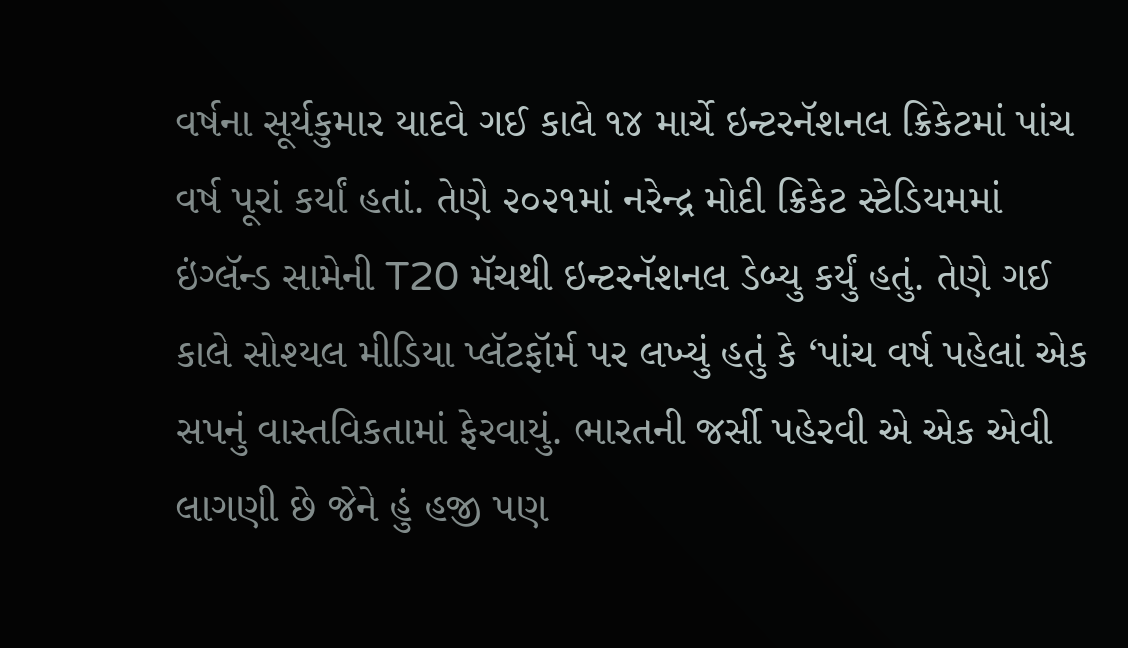વર્ષના સૂર્યકુમાર યાદવે ગઈ કાલે ૧૪ માર્ચે ઇન્ટરનૅશનલ ક્રિકેટમાં પાંચ વર્ષ પૂરાં કર્યાં હતાં. તેણે ૨૦૨૧માં નરેન્દ્ર મોદી ક્રિકેટ સ્ટેડિયમમાં ઇંગ્લૅન્ડ સામેની T20 મૅચથી ઇન્ટરનૅશનલ ડેબ્યુ કર્યું હતું. તેણે ગઈ કાલે સોશ્યલ મીડિયા પ્લૅટફૉર્મ પર લખ્યું હતું કે ‘પાંચ વર્ષ પહેલાં એક સપનું વાસ્તવિકતામાં ફેરવાયું. ભારતની જર્સી પહેરવી એ એક એવી લાગણી છે જેને હું હજી પણ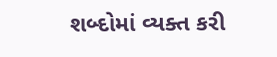શબ્દોમાં વ્યક્ત કરી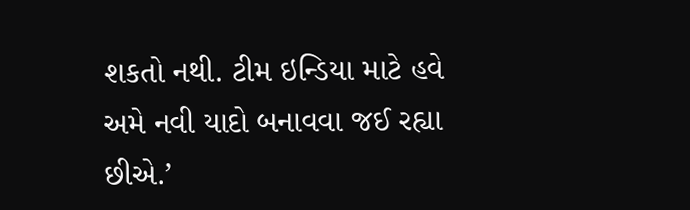શકતો નથી. ટીમ ઇન્ડિયા માટે હવે અમે નવી યાદો બનાવવા જઈ રહ્યા છીએ.’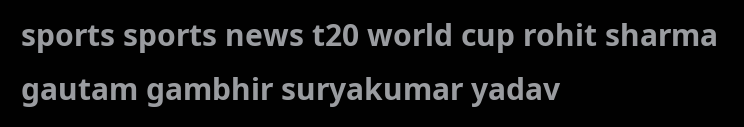sports sports news t20 world cup rohit sharma gautam gambhir suryakumar yadav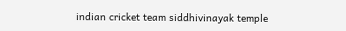indian cricket team siddhivinayak temple